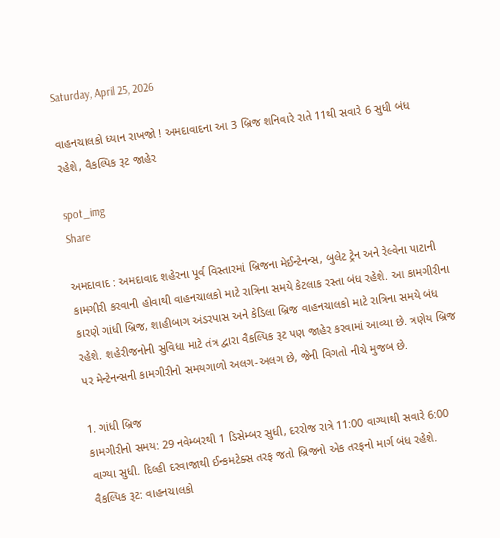Saturday, April 25, 2026

વાહનચાલકો ધ્યાન રાખજો ! અમદાવાદના આ 3 બ્રિજ શનિવારે રાતે 11થી સવારે 6 સુધી બંધ રહેશે, વૈકલ્પિક રૂટ જાહેર

spot_img
Share

અમદાવાદ : અમદાવાદ શહેરના પૂર્વ વિસ્તારમાં બ્રિજના મેઈન્ટેનન્સ, બુલેટ ટ્રેન અને રેલ્વેના પાટાની કામગીરી કરવાની હોવાથી વાહનચાલકો માટે રાત્રિના સમયે કેટલાક રસ્તા બંધ રહેશે. આ કામગીરીના કારણે ગાંધી બ્રિજ, શાહીબાગ અંડરપાસ અને કેડિલા બ્રિજ વાહનચાલકો માટે રાત્રિના સમયે બંધ રહેશે. શહેરીજનોની સુવિધા માટે તંત્ર દ્વારા વૈકલ્પિક રૂટ પણ જાહેર કરવામાં આવ્યા છે. ત્રણેય બ્રિજ પર મેન્ટેનન્સની કામગીરીનો સમયગાળો અલગ-અલગ છે, જેની વિગતો નીચે મુજબ છે.

1. ગાંધી બ્રિજ
કામગીરીનો સમય: 29 નવેમ્બરથી 1 ડિસેમ્બર સુધી, દરરોજ રાત્રે 11:00 વાગ્યાથી સવારે 6:00 વાગ્યા સુધી. દિલ્હી દરવાજાથી ઈન્કમટેક્સ તરફ જતો બ્રિજનો એક તરફનો માર્ગ બંધ રહેશે. વૈકલ્પિક રૂટ: વાહનચાલકો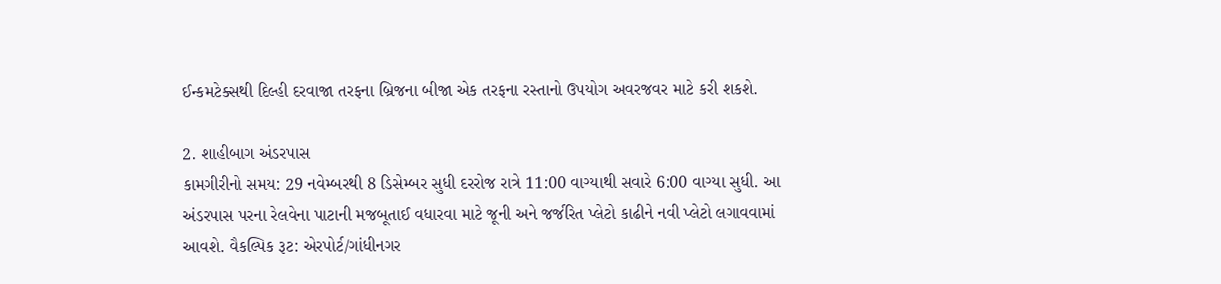ઈન્કમટેક્સથી દિલ્હી દરવાજા તરફના બ્રિજના બીજા એક તરફના રસ્તાનો ઉપયોગ અવરજવર માટે કરી શકશે.

2. શાહીબાગ અંડરપાસ
કામગીરીનો સમય: 29 નવેમ્બરથી 8 ડિસેમ્બર સુધી દરરોજ રાત્રે 11:00 વાગ્યાથી સવારે 6:00 વાગ્યા સુધી. આ અંડરપાસ પરના રેલવેના પાટાની મજબૂતાઈ વધારવા માટે જૂની અને જર્જરિત પ્લેટો કાઢીને નવી પ્લેટો લગાવવામાં આવશે. વૈકલ્પિક રૂટ: એરપોર્ટ/ગાંધીનગર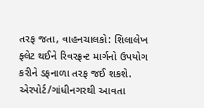તરફ જતા, વાહનચાલકો: શિલાલેખ ફ્લેટ થઈને રિવરફ્રન્ટ માર્ગનો ઉપયોગ કરીને ડફનાળા તરફ જઈ શકશે. એરપોર્ટ/ગાંધીનગરથી આવતા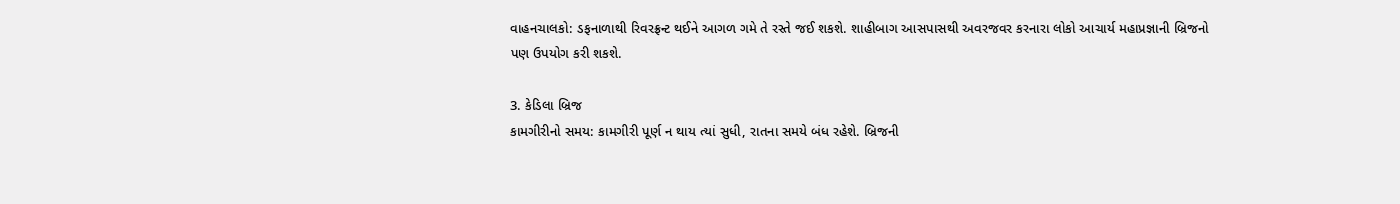વાહનચાલકો: ડફનાળાથી રિવરફ્રન્ટ થઈને આગળ ગમે તે રસ્તે જઈ શકશે. શાહીબાગ આસપાસથી અવરજવર કરનારા લોકો આચાર્ય મહાપ્રજ્ઞાની બ્રિજનો પણ ઉપયોગ કરી શકશે.

3. કેડિલા બ્રિજ
કામગીરીનો સમય: કામગીરી પૂર્ણ ન થાય ત્યાં સુધી, રાતના સમયે બંધ રહેશે. બ્રિજની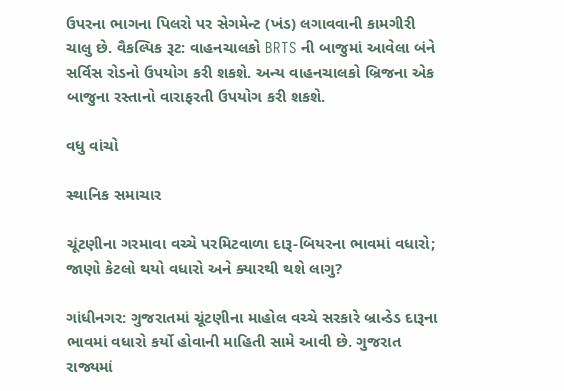ઉપરના ભાગના પિલરો પર સેગમેન્ટ (ખંડ) લગાવવાની કામગીરી ચાલુ છે. વૈકલ્પિક રૂટ: વાહનચાલકો BRTS ની બાજુમાં આવેલા બંને સર્વિસ રોડનો ઉપયોગ કરી શકશે. અન્ય વાહનચાલકો બ્રિજના એક બાજુના રસ્તાનો વારાફરતી ઉપયોગ કરી શકશે.

વધુ વાંચો

સ્થાનિક સમાચાર

ચૂંટણીના ગરમાવા વચ્ચે પરમિટવાળા દારૂ-બિયરના ભાવમાં વધારો; જાણો કેટલો થયો વધારો અને ક્યારથી થશે લાગુ?

ગાંધીનગર: ગુજરાતમાં ચૂંટણીના માહોલ વચ્ચે સરકારે બ્રાન્ડેડ દારૂના ભાવમાં વધારો કર્યો હોવાની માહિતી સામે આવી છે. ગુજરાત રાજ્યમાં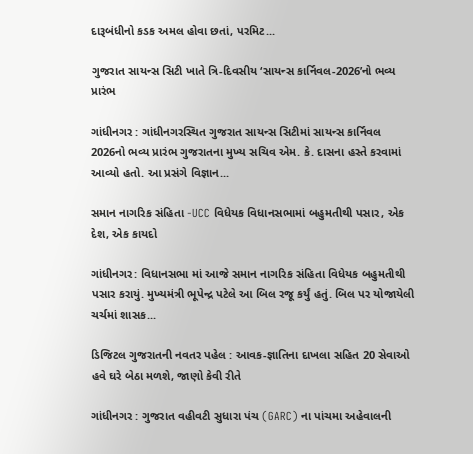દારૂબંધીનો કડક અમલ હોવા છતાં, પરમિટ...

ગુજરાત સાયન્સ સિટી ખાતે ત્રિ-દિવસીય ‘સાયન્સ કાર્નિવલ-2026’નો ભવ્ય પ્રારંભ

ગાંધીનગર : ગાંધીનગરસ્થિત ગુજરાત સાયન્સ સિટીમાં સાયન્સ કાર્નિવલ 2026નો ભવ્ય પ્રારંભ ગુજરાતના મુખ્ય સચિવ એમ. કે. દાસના હસ્તે કરવામાં આવ્યો હતો. આ પ્રસંગે વિજ્ઞાન...

સમાન નાગરિક સંહિતા -UCC વિધેયક વિધાનસભામાં બહુમતીથી પસાર, એક દેશ, એક કાયદો

ગાંધીનગર: વિધાનસભા માં આજે સમાન નાગરિક સંહિતા વિધેયક બહુમતીથી પસાર કરાયું. મુખ્યમંત્રી ભૂપેન્દ્ર પટેલે આ બિલ રજૂ કર્યું હતું. બિલ પર યોજાયેલી ચર્ચમાં શાસક...

ડિજિટલ ગુજરાતની નવતર પહેલ : આવક-જ્ઞાતિના દાખલા સહિત 20 સેવાઓ હવે ઘરે બેઠા મળશે, જાણો કેવી રીતે

ગાંધીનગર : ગુજરાત વહીવટી સુધારા પંચ (GARC) ના પાંચમા અહેવાલની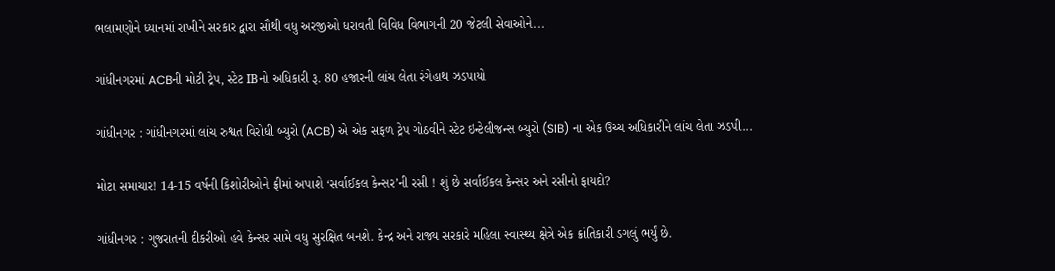ભલામણોને ધ્યાનમાં રાખીને સરકાર દ્વારા સૌથી વધુ અરજીઓ ધરાવતી વિવિધ વિભાગની 20 જેટલી સેવાઓને...

ગાંધીનગરમાં ACBની મોટી ટ્રેપ, સ્ટેટ IBનો અધિકારી રૂ. 80 હજારની લાંચ લેતા રંગેહાથ ઝડપાયો

ગાંધીનગર : ગાંધીનગરમાં લાંચ રુશ્વત વિરોધી બ્યુરો (ACB) એ એક સફળ ટ્રેપ ગોઠવીને સ્ટેટ ઇન્ટેલીજન્સ બ્યુરો (SIB) ના એક ઉચ્ચ અધિકારીને લાંચ લેતા ઝડપી...

મોટા સમાચાર! 14-15 વર્ષની કિશોરીઓને ફ્રીમાં અપાશે ‘સર્વાઈકલ કેન્સર’ની રસી ! શું છે સર્વાઈકલ કેન્સર અને રસીનો ફાયદો?

ગાંધીનગર : ગુજરાતની દીકરીઓ હવે કેન્સર સામે વધુ સુરક્ષિત બનશે. કેન્દ્ર અને રાજ્ય સરકારે મહિલા સ્વાસ્થ્ય ક્ષેત્રે એક ક્રાંતિકારી ડગલું ભર્યું છે.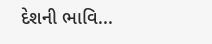દેશની ભાવિ...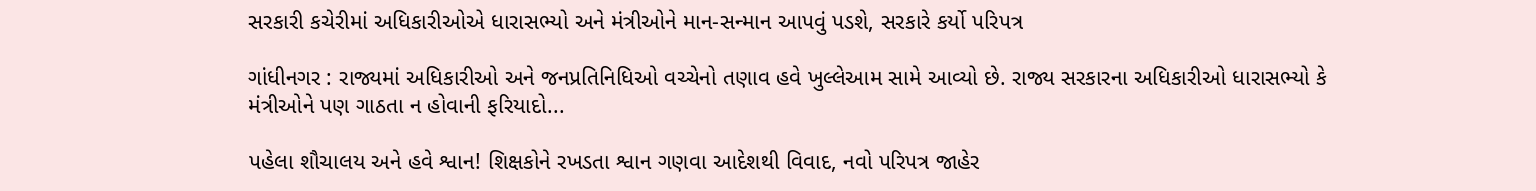સરકારી કચેરીમાં અધિકારીઓએ ધારાસભ્યો અને મંત્રીઓને માન-સન્માન આપવું પડશે, સરકારે કર્યો પરિપત્ર

ગાંધીનગર : રાજ્યમાં અધિકારીઓ અને જનપ્રતિનિધિઓ વચ્ચેનો તણાવ હવે ખુલ્લેઆમ સામે આવ્યો છે. રાજ્ય સરકારના અધિકારીઓ ધારાસભ્યો કે મંત્રીઓને પણ ગાઠતા ન હોવાની ફરિયાદો...

પહેલા શૌચાલય અને હવે શ્વાન! શિક્ષકોને રખડતા શ્વાન ગણવા આદેશથી વિવાદ, નવો પરિપત્ર જાહેર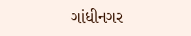ગાંધીનગર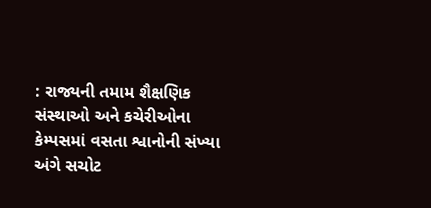: રાજ્યની તમામ શૈક્ષણિક સંસ્થાઓ અને કચેરીઓના કેમ્પસમાં વસતા શ્વાનોની સંખ્યા અંગે સચોટ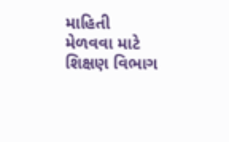માહિતી મેળવવા માટે શિક્ષણ વિભાગ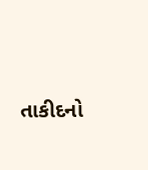તાકીદનો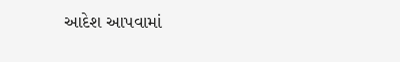આદેશ આપવામાં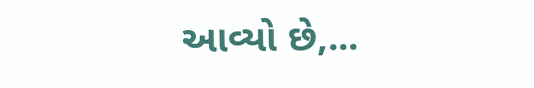આવ્યો છે,...